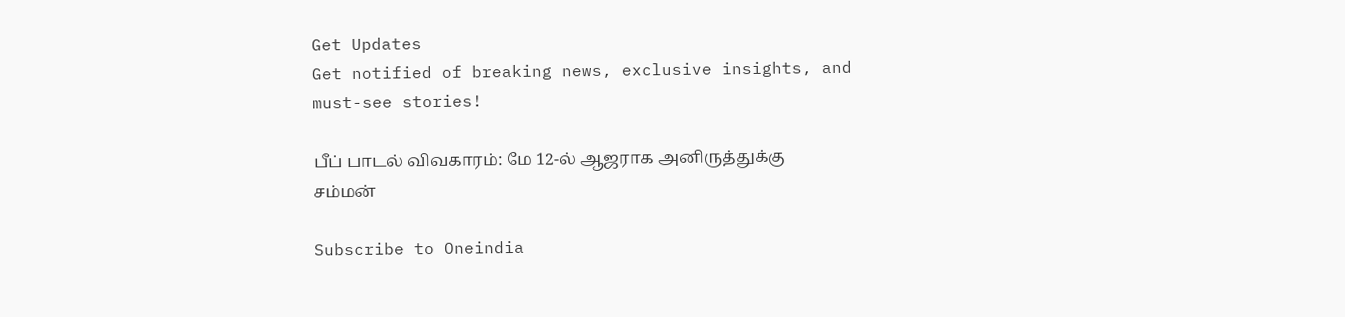Get Updates
Get notified of breaking news, exclusive insights, and must-see stories!

பீப் பாடல் விவகாரம்: மே 12-ல் ஆஜராக அனிருத்துக்கு சம்மன்

Subscribe to Oneindia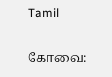Tamil

கோவை: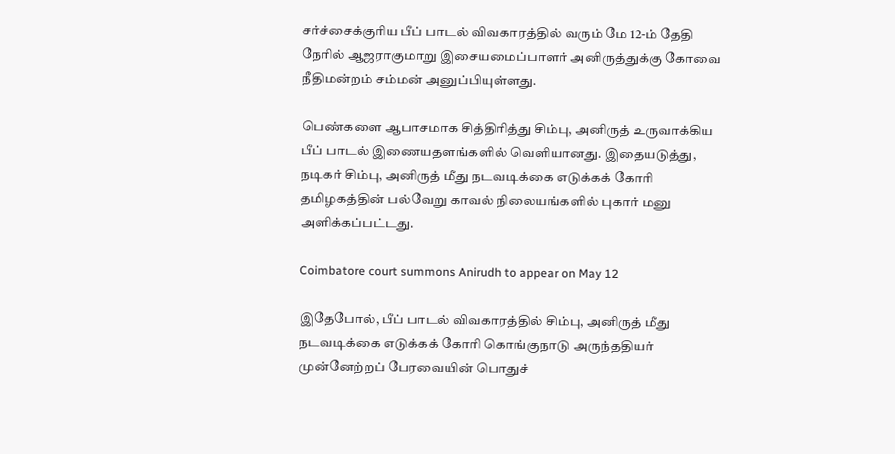சர்ச்சைக்குரிய பீப் பாடல் விவகாரத்தில் வரும் மே 12-ம் தேதி நேரில் ஆஜராகுமாறு இசையமைப்பாளர் அனிருத்துக்கு கோவை நீதிமன்றம் சம்மன் அனுப்பியுள்ளது.

பெண்களை ஆபாசமாக சித்திரித்து சிம்பு, அனிருத் உருவாக்கிய பீப் பாடல் இணையதளங்களில் வெளியானது. இதையடுத்து, நடிகர் சிம்பு, அனிருத் மீது நடவடிக்கை எடுக்கக் கோரி தமிழகத்தின் பல்வேறு காவல் நிலையங்களில் புகார் மனு அளிக்கப்பட்டது.

Coimbatore court summons Anirudh to appear on May 12

இதேபோல், பீப் பாடல் விவகாரத்தில் சிம்பு, அனிருத் மீது நடவடிக்கை எடுக்கக் கோரி கொங்குநாடு அருந்ததியர் முன்னேற்றப் பேரவையின் பொதுச்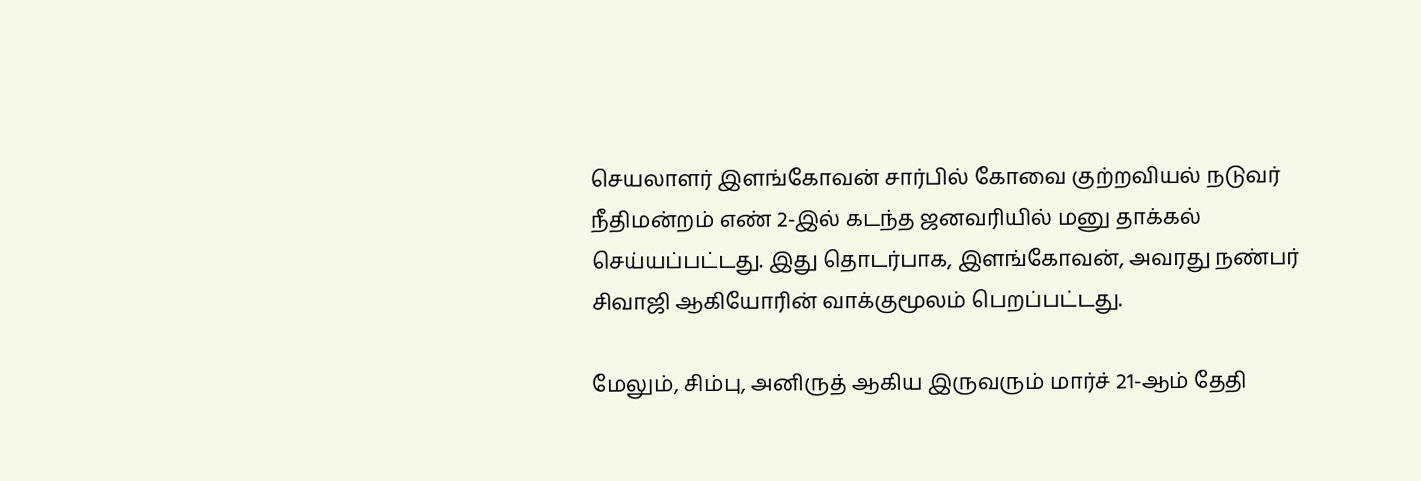செயலாளர் இளங்கோவன் சார்பில் கோவை குற்றவியல் நடுவர் நீதிமன்றம் எண் 2-இல் கடந்த ஜனவரியில் மனு தாக்கல் செய்யப்பட்டது. இது தொடர்பாக, இளங்கோவன், அவரது நண்பர் சிவாஜி ஆகியோரின் வாக்குமூலம் பெறப்பட்டது.

மேலும், சிம்பு, அனிருத் ஆகிய இருவரும் மார்ச் 21-ஆம் தேதி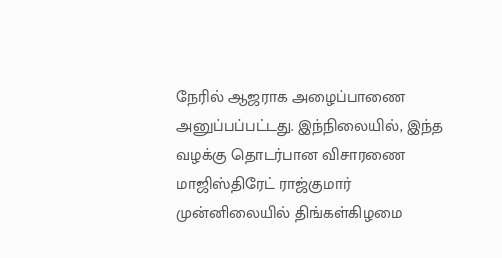நேரில் ஆஜராக அழைப்பாணை அனுப்பப்பட்டது. இந்நிலையில், இந்த வழக்கு தொடர்பான விசாரணை மாஜிஸ்திரேட் ராஜ்குமார் முன்னிலையில் திங்கள்கிழமை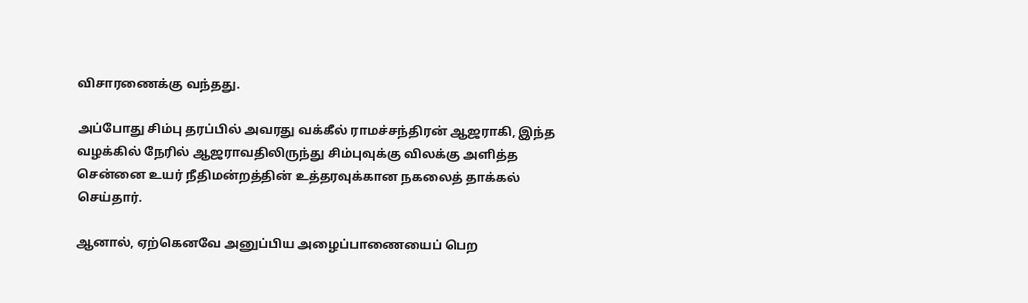விசாரணைக்கு வந்தது.

அப்போது சிம்பு தரப்பில் அவரது வக்கீல் ராமச்சந்திரன் ஆஜராகி, இந்த வழக்கில் நேரில் ஆஜராவதிலிருந்து சிம்புவுக்கு விலக்கு அளித்த சென்னை உயர் நீதிமன்றத்தின் உத்தரவுக்கான நகலைத் தாக்கல் செய்தார்.

ஆனால், ஏற்கெனவே அனுப்பிய அழைப்பாணையைப் பெற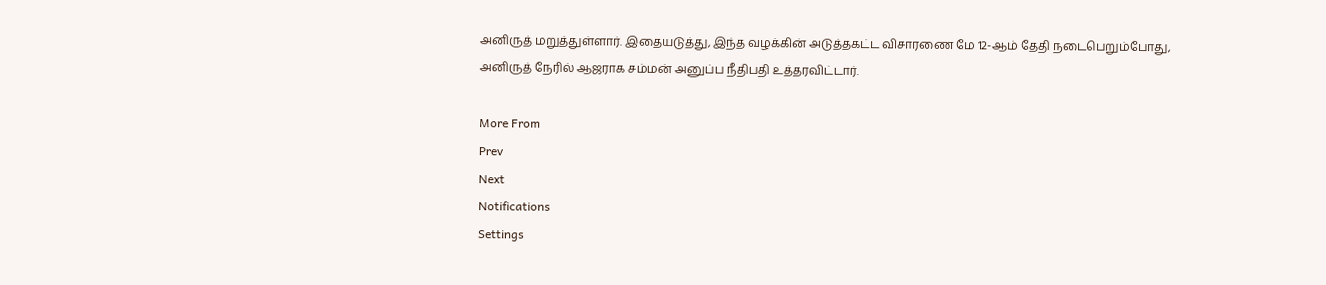அனிருத் மறுத்துள்ளார். இதையடுத்து, இந்த வழக்கின் அடுத்தகட்ட விசாரணை மே 12-ஆம் தேதி நடைபெறும்போது, அனிருத் நேரில் ஆஜராக சம்மன் அனுப்ப நீதிபதி உத்தரவிட்டார்.

More From
Prev
Next
Notifications
Settings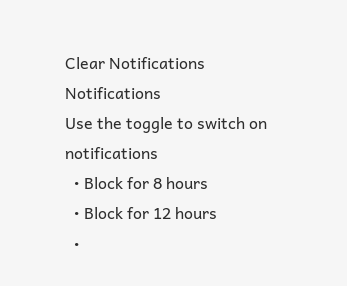Clear Notifications
Notifications
Use the toggle to switch on notifications
  • Block for 8 hours
  • Block for 12 hours
  •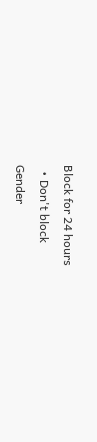Block for 24 hours
  • Don't block
Gender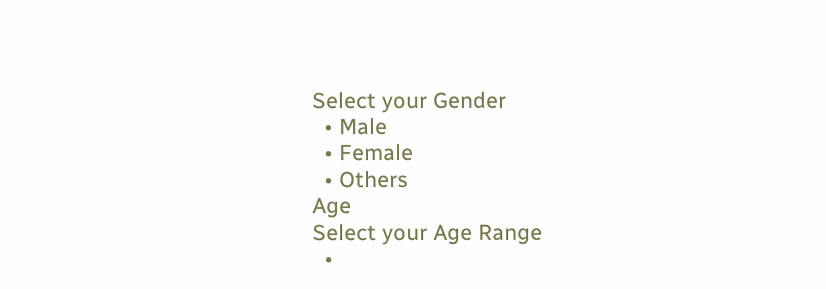Select your Gender
  • Male
  • Female
  • Others
Age
Select your Age Range
  •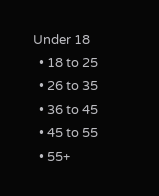Under 18
  • 18 to 25
  • 26 to 35
  • 36 to 45
  • 45 to 55
  • 55+